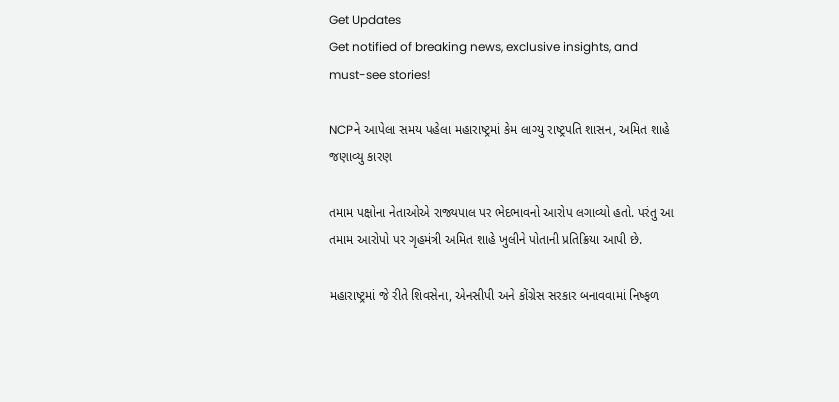Get Updates
Get notified of breaking news, exclusive insights, and must-see stories!

NCPને આપેલા સમય પહેલા મહારાષ્ટ્રમાં કેમ લાગ્યુ રાષ્ટ્રપતિ શાસન, અમિત શાહે જણાવ્યુ કારણ

તમામ પક્ષોના નેતાઓએ રાજ્યપાલ પર ભેદભાવનો આરોપ લગાવ્યો હતો. પરંતુ આ તમામ આરોપો પર ગૃહમંત્રી અમિત શાહે ખુલીને પોતાની પ્રતિક્રિયા આપી છે.

મહારાષ્ટ્રમાં જે રીતે શિવસેના, એનસીપી અને કોંગ્રેસ સરકાર બનાવવામાં નિષ્ફળ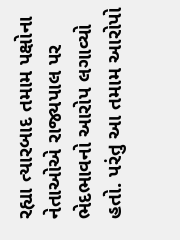રહ્યા ત્યારબાદ તમામ પક્ષોના નેતાઓએ રાજ્યપાલ પર ભેદભાવનો આરોપ લગાવ્યો હતો. પરંતુ આ તમામ આરોપો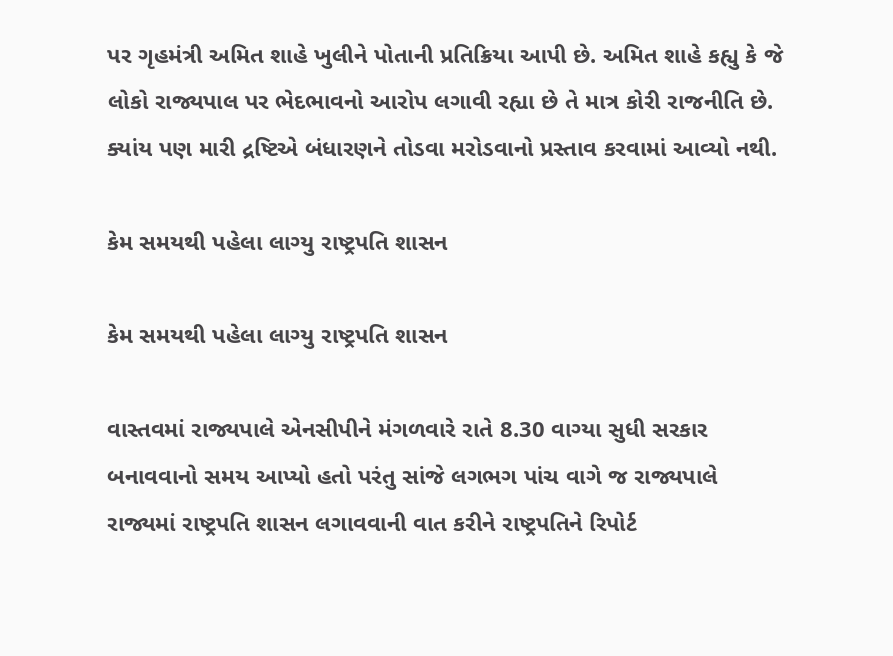પર ગૃહમંત્રી અમિત શાહે ખુલીને પોતાની પ્રતિક્રિયા આપી છે. અમિત શાહે કહ્યુ કે જે લોકો રાજ્યપાલ પર ભેદભાવનો આરોપ લગાવી રહ્યા છે તે માત્ર કોરી રાજનીતિ છે. ક્યાંય પણ મારી દ્રષ્ટિએ બંધારણને તોડવા મરોડવાનો પ્રસ્તાવ કરવામાં આવ્યો નથી.

કેમ સમયથી પહેલા લાગ્યુ રાષ્ટ્રપતિ શાસન

કેમ સમયથી પહેલા લાગ્યુ રાષ્ટ્રપતિ શાસન

વાસ્તવમાં રાજ્યપાલે એનસીપીને મંગળવારે રાતે 8.30 વાગ્યા સુધી સરકાર બનાવવાનો સમય આપ્યો હતો પરંતુ સાંજે લગભગ પાંચ વાગે જ રાજ્યપાલે રાજ્યમાં રાષ્ટ્રપતિ શાસન લગાવવાની વાત કરીને રાષ્ટ્રપતિને રિપોર્ટ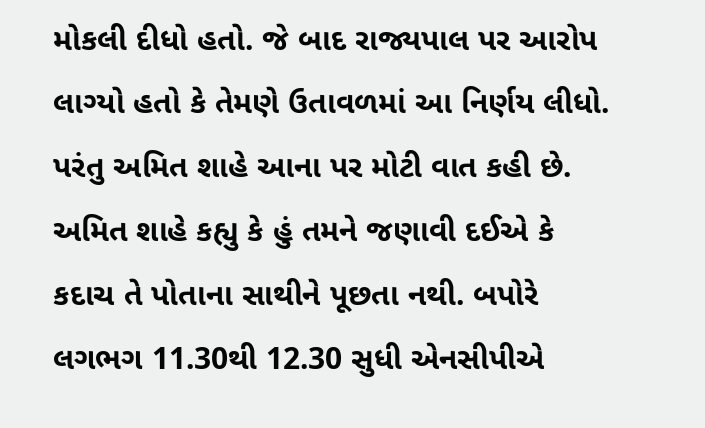મોકલી દીધો હતો. જે બાદ રાજ્યપાલ પર આરોપ લાગ્યો હતો કે તેમણે ઉતાવળમાં આ નિર્ણય લીધો. પરંતુ અમિત શાહે આના પર મોટી વાત કહી છે. અમિત શાહે કહ્યુ કે હું તમને જણાવી દઈએ કે કદાચ તે પોતાના સાથીને પૂછતા નથી. બપોરે લગભગ 11.30થી 12.30 સુધી એનસીપીએ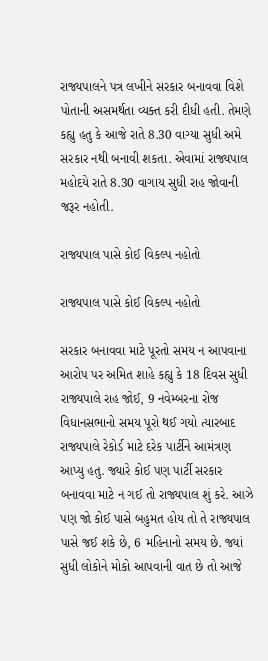રાજ્યપાલને પત્ર લખીને સરકાર બનાવવા વિશે પોતાની અસમર્થતા વ્યક્ત કરી દીધી હતી. તેમણે કહ્યુ હતુ કે આજે રાતે 8.30 વાગ્યા સુધી અમે સરકાર નથી બનાવી શકતા. એવામાં રાજ્યપાલ મહોદયે રાતે 8.30 વાગાય સુધી રાહ જોવાની જરૂર નહોતી.

રાજ્યપાલ પાસે કોઈ વિકલ્પ નહોતો

રાજ્યપાલ પાસે કોઈ વિકલ્પ નહોતો

સરકાર બનાવવા માટે પૂરતો સમય ન આપવાના આરોપ પર અમિત શાહે કહ્યુ કે 18 દિવસ સુધી રાજ્યપાલે રાહ જોઈ, 9 નવેમ્બરના રોજ વિધાનસભાનો સમય પૂરો થઈ ગયો ત્યારબાદ રાજ્યપાલે રેકોર્ડ માટે દરેક પાર્ટીને આમંત્રણ આપ્યુ હતુ. જ્યારે કોઈ પણ પાર્ટી સરકાર બનાવવા માટે ન ગઈ તો રાજ્યપાલ શું કરે. આઝે પણ જો કોઈ પાસે બહુમત હોય તો તે રાજ્યપાલ પાસે જઈ શકે છે, 6 મહિનાનો સમય છે. જ્યાં સુધી લોકોને મોકો આપવાની વાત છે તો આજે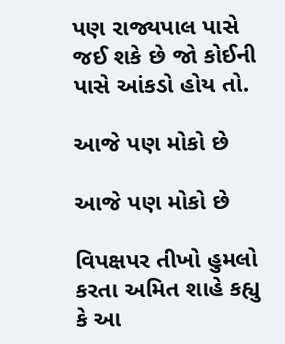પણ રાજ્યપાલ પાસે જઈ શકે છે જો કોઈની પાસે આંકડો હોય તો.

આજે પણ મોકો છે

આજે પણ મોકો છે

વિપક્ષપર તીખો હુમલો કરતા અમિત શાહે કહ્યુ કે આ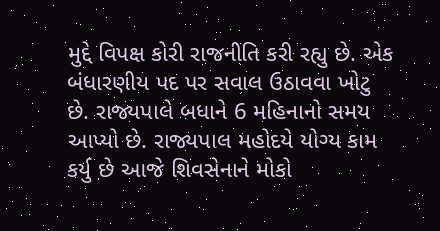મુદ્દે વિપક્ષ કોરી રાજનીતિ કરી રહ્યુ છે. એક બંધારણીય પદ પર સવાલ ઉઠાવવા ખોટુ છે. રાજ્યપાલે બધાને 6 મહિનાનો સમય આપ્યો છે. રાજ્યપાલ મહોદયે યોગ્ય કામ કર્યુ છે આજે શિવસેનાને મોકો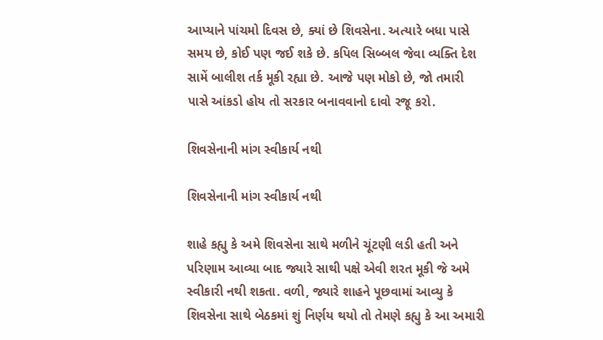આપ્યાને પાંચમો દિવસ છે, ક્યાં છે શિવસેના. અત્યારે બધા પાસે સમય છે, કોઈ પણ જઈ શકે છે. કપિલ સિબ્બલ જેવા વ્યક્તિ દેશ સામેં બાલીશ તર્ક મૂકી રહ્યા છે. આજે પણ મોકો છે, જો તમારી પાસે આંકડો હોય તો સરકાર બનાવવાનો દાવો રજૂ કરો.

શિવસેનાની માંગ સ્વીકાર્ય નથી

શિવસેનાની માંગ સ્વીકાર્ય નથી

શાહે કહ્યુ કે અમે શિવસેના સાથે મળીને ચૂંટણી લડી હતી અને પરિણામ આવ્યા બાદ જ્યારે સાથી પક્ષે એવી શરત મૂકી જે અમે સ્વીકારી નથી શકતા. વળી, જ્યારે શાહને પૂછવામાં આવ્યુ કે શિવસેના સાથે બેઠકમાં શું નિર્ણય થયો તો તેમણે કહ્યુ કે આ અમારી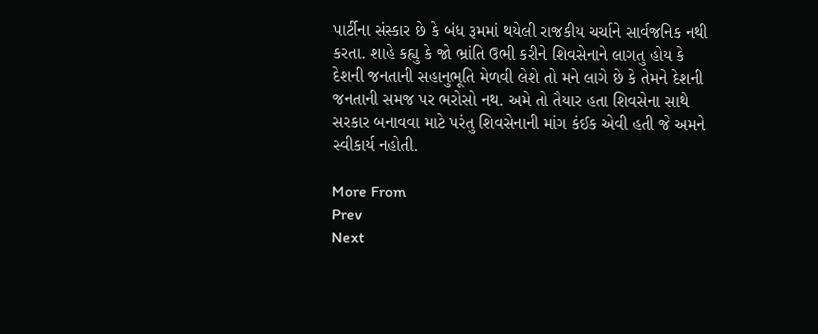પાર્ટીના સંસ્કાર છે કે બંધ રૂમમાં થયેલી રાજકીય ચર્ચાને સાર્વજનિક નથી કરતા. શાહે કહ્યુ કે જો ભ્રાંતિ ઉભી કરીને શિવસેનાને લાગતુ હોય કે દેશની જનતાની સહાનુભૂતિ મેળવી લેશે તો મને લાગે છે કે તેમને દેશની જનતાની સમજ પર ભરોસો નથ. અમે તો તૈયાર હતા શિવસેના સાથે સરકાર બનાવવા માટે પરંતુ શિવસેનાની માંગ કંઈક એવી હતી જે અમને સ્વીકાર્ય નહોતી.

More From
Prev
Next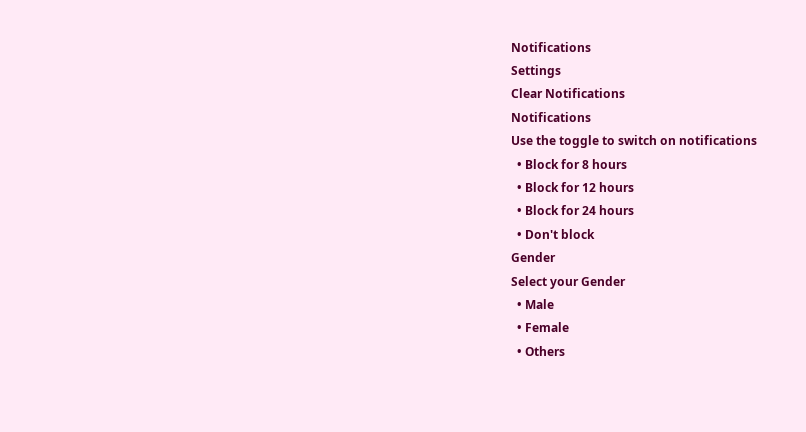Notifications
Settings
Clear Notifications
Notifications
Use the toggle to switch on notifications
  • Block for 8 hours
  • Block for 12 hours
  • Block for 24 hours
  • Don't block
Gender
Select your Gender
  • Male
  • Female
  • Others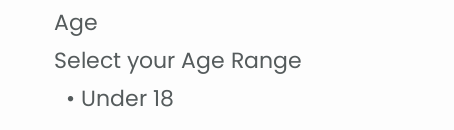Age
Select your Age Range
  • Under 18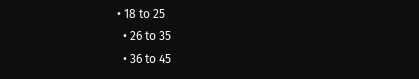• 18 to 25
  • 26 to 35
  • 36 to 45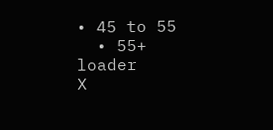• 45 to 55
  • 55+
loader
X